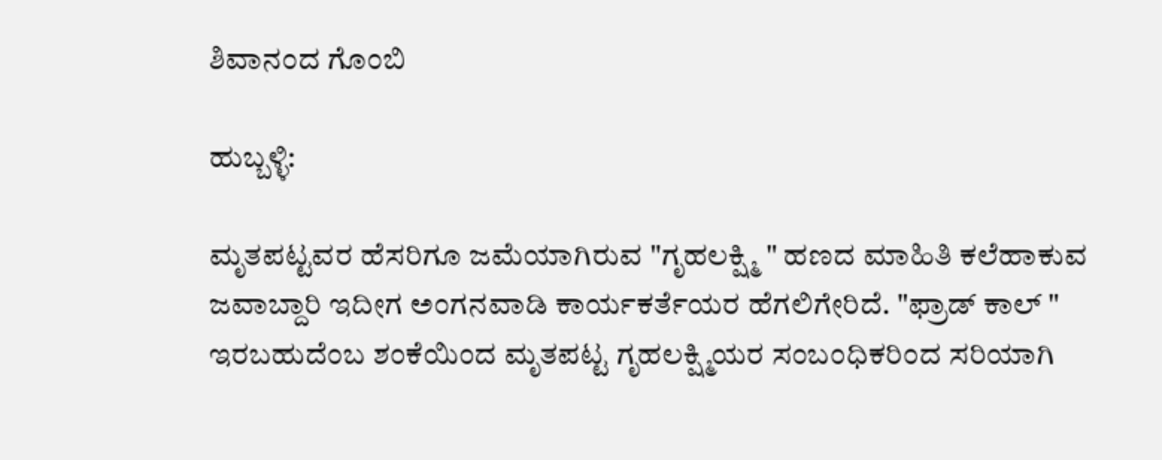ಶಿವಾನಂದ ಗೊಂಬಿ

ಹುಬ್ಬಳ್ಳಿ:

ಮೃತಪಟ್ಟವರ ಹೆಸರಿಗೂ ಜಮೆಯಾಗಿರುವ "ಗೃಹಲಕ್ಷ್ಮಿ " ಹಣದ ಮಾಹಿತಿ ಕಲೆಹಾಕುವ ಜವಾಬ್ದಾರಿ ಇದೀಗ ಅಂಗನವಾಡಿ ಕಾರ್ಯಕರ್ತೆಯರ ಹೆಗಲಿಗೇರಿದೆ. "ಫ್ರಾಡ್‌ ಕಾಲ್‌ " ಇರಬಹುದೆಂಬ ಶಂಕೆಯಿಂದ ಮೃತಪಟ್ಟ ಗೃಹಲಕ್ಷ್ಮಿಯರ ಸಂಬಂಧಿಕರಿಂದ ಸರಿಯಾಗಿ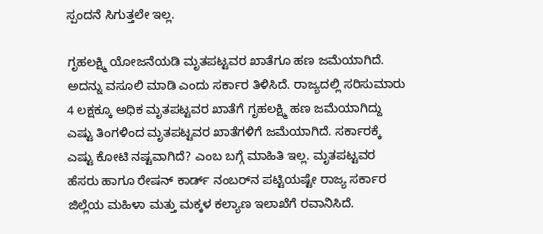ಸ್ಪಂದನೆ ಸಿಗುತ್ತಲೇ ಇಲ್ಲ.

ಗೃಹಲಕ್ಷ್ಮಿ ಯೋಜನೆಯಡಿ ಮೃತಪಟ್ಟವರ ಖಾತೆಗೂ ಹಣ ಜಮೆಯಾಗಿದೆ. ಅದನ್ನು ವಸೂಲಿ ಮಾಡಿ ಎಂದು ಸರ್ಕಾರ ತಿಳಿಸಿದೆ. ರಾಜ್ಯದಲ್ಲಿ ಸರಿಸುಮಾರು 4 ಲಕ್ಷಕ್ಕೂ ಅಧಿಕ ಮೃತಪಟ್ಟವರ ಖಾತೆಗೆ ಗೃಹಲಕ್ಷ್ಮಿ ಹಣ ಜಮೆಯಾಗಿದ್ದು ಎಷ್ಟು ತಿಂಗಳಿಂದ ಮೃತಪಟ್ಟವರ ಖಾತೆಗಳಿಗೆ ಜಮೆಯಾಗಿದೆ. ಸರ್ಕಾರಕ್ಕೆ ಎಷ್ಟು ಕೋಟಿ ನಷ್ಟವಾಗಿದೆ? ಎಂಬ ಬಗ್ಗೆ ಮಾಹಿತಿ ಇಲ್ಲ. ಮೃತಪಟ್ಟವರ ಹೆಸರು ಹಾಗೂ ರೇಷನ್‌ ಕಾರ್ಡ್‌ ನಂಬರ್‌ನ ಪಟ್ಟಿಯಷ್ಟೇ ರಾಜ್ಯ ಸರ್ಕಾರ ಜಿಲ್ಲೆಯ ಮಹಿಳಾ ಮತ್ತು ಮಕ್ಕಳ ಕಲ್ಯಾಣ ಇಲಾಖೆಗೆ ರವಾನಿಸಿದೆ.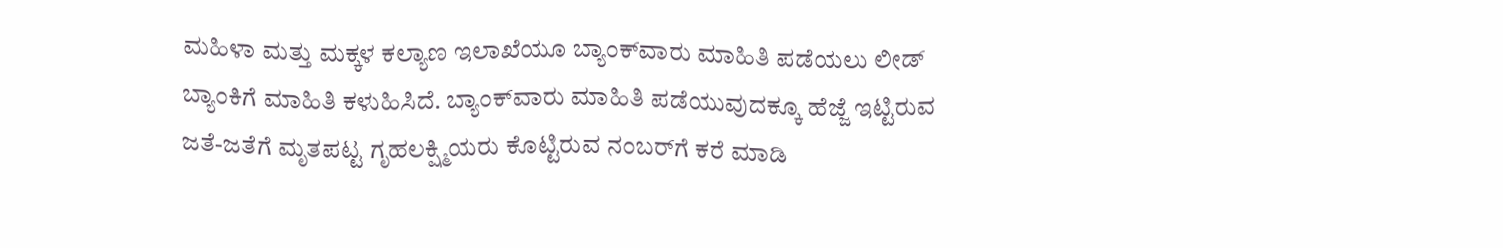ಮಹಿಳಾ ಮತ್ತು ಮಕ್ಕಳ ಕಲ್ಯಾಣ ಇಲಾಖೆಯೂ ಬ್ಯಾಂಕ್‌ವಾರು ಮಾಹಿತಿ ಪಡೆಯಲು ಲೀಡ್‌ ಬ್ಯಾಂಕಿಗೆ ಮಾಹಿತಿ ಕಳುಹಿಸಿದೆ. ಬ್ಯಾಂಕ್‌ವಾರು ಮಾಹಿತಿ ಪಡೆಯುವುದಕ್ಕೂ ಹೆಜ್ಜೆ ಇಟ್ಟಿರುವ ಜತೆ-ಜತೆಗೆ ಮೃತಪಟ್ಟ ಗೃಹಲಕ್ಷ್ಮಿಯರು ಕೊಟ್ಟಿರುವ ನಂಬರ್‌ಗೆ ಕರೆ ಮಾಡಿ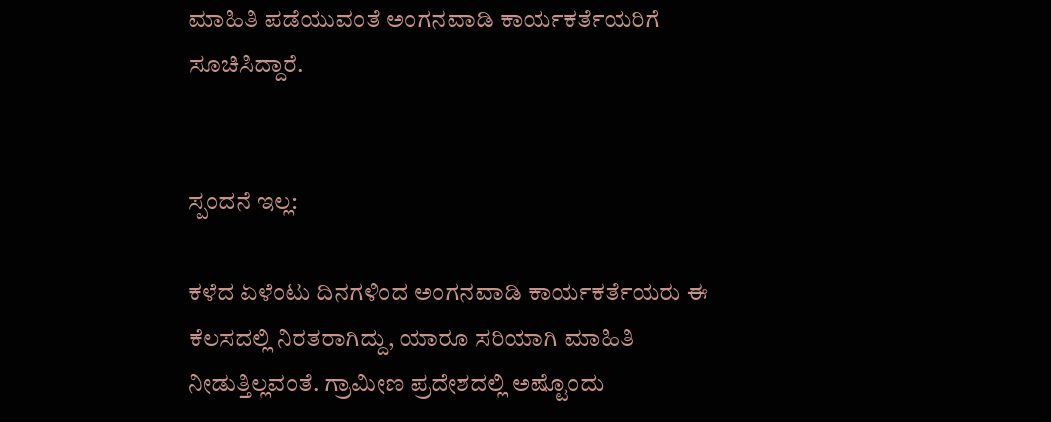ಮಾಹಿತಿ ಪಡೆಯುವಂತೆ ಅಂಗನವಾಡಿ ಕಾರ್ಯಕರ್ತೆಯರಿಗೆ ಸೂಚಿಸಿದ್ದಾರೆ.


ಸ್ಪಂದನೆ ಇಲ್ಲ:

ಕಳೆದ ಏಳೆಂಟು ದಿನಗಳಿಂದ ಅಂಗನವಾಡಿ ಕಾರ್ಯಕರ್ತೆಯರು ಈ ಕೆಲಸದಲ್ಲಿ ನಿರತರಾಗಿದ್ದು, ಯಾರೂ ಸರಿಯಾಗಿ ಮಾಹಿತಿ ನೀಡುತ್ತಿಲ್ಲವಂತೆ. ಗ್ರಾಮೀಣ ಪ್ರದೇಶದಲ್ಲಿ ಅಷ್ಟೊಂದು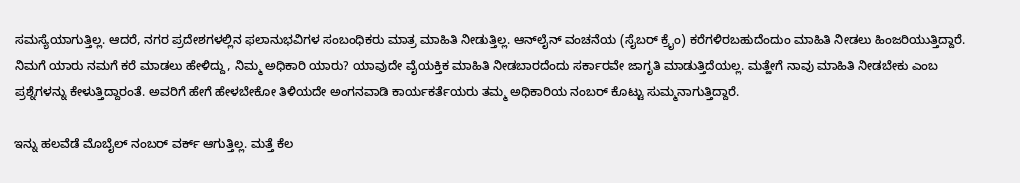ಸಮಸ್ಯೆಯಾಗುತ್ತಿಲ್ಲ. ಆದರೆ, ನಗರ ಪ್ರದೇಶಗಳಲ್ಲಿನ ಫಲಾನುಭವಿಗಳ ಸಂಬಂಧಿಕರು ಮಾತ್ರ ಮಾಹಿತಿ ನೀಡುತ್ತಿಲ್ಲ. ಆನ್‌ಲೈನ್‌ ವಂಚನೆಯ (ಸೈಬರ್‌ ಕ್ರೈಂ) ಕರೆಗಳಿರಬಹುದೆಂದುಂ ಮಾಹಿತಿ ನೀಡಲು ಹಿಂಜರಿಯುತ್ತಿದ್ದಾರೆ. ನಿಮಗೆ ಯಾರು ನಮಗೆ ಕರೆ ಮಾಡಲು ಹೇಳಿದ್ದು, ನಿಮ್ಮ ಅಧಿಕಾರಿ ಯಾರು? ಯಾವುದೇ ವೈಯಕ್ತಿಕ ಮಾಹಿತಿ ನೀಡಬಾರದೆಂದು ಸರ್ಕಾರವೇ ಜಾಗೃತಿ ಮಾಡುತ್ತಿದೆಯಲ್ಲ. ಮತ್ಹೇಗೆ ನಾವು ಮಾಹಿತಿ ನೀಡಬೇಕು ಎಂಬ ಪ್ರಶ್ನೆಗಳನ್ನು ಕೇಳುತ್ತಿದ್ದಾರಂತೆ. ಅವರಿಗೆ ಹೇಗೆ ಹೇಳಬೇಕೋ ತಿಳಿಯದೇ ಅಂಗನವಾಡಿ ಕಾರ್ಯಕರ್ತೆಯರು ತಮ್ಮ ಅಧಿಕಾರಿಯ ನಂಬರ್‌ ಕೊಟ್ಟು ಸುಮ್ಮನಾಗುತ್ತಿದ್ದಾರೆ.

ಇನ್ನು ಹಲವೆಡೆ ಮೊಬೈಲ್‌ ನಂಬರ್‌ ವರ್ಕ್‌ ಆಗುತ್ತಿಲ್ಲ. ಮತ್ತೆ ಕೆಲ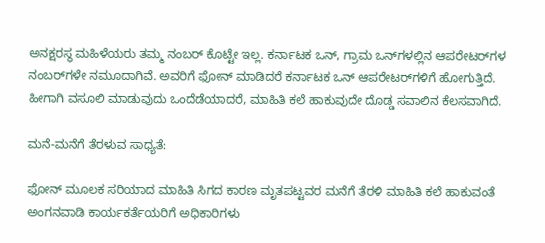ಅನಕ್ಷರಸ್ಥ ಮಹಿಳೆಯರು ತಮ್ಮ ನಂಬರ್‌ ಕೊಟ್ಟೇ ಇಲ್ಲ. ಕರ್ನಾಟಕ ಒನ್‌, ಗ್ರಾಮ ಒನ್‌ಗಳಲ್ಲಿನ ಆಪರೇಟರ್‌ಗಳ ನಂಬರ್‌ಗಳೇ ನಮೂದಾಗಿವೆ. ಅವರಿಗೆ ಫೋನ್‌ ಮಾಡಿದರೆ ಕರ್ನಾಟಕ ಒನ್‌ ಆಪರೇಟರ್‌ಗಳಿಗೆ ಹೋಗುತ್ತಿದೆ. ಹೀಗಾಗಿ ವಸೂಲಿ ಮಾಡುವುದು ಒಂದೆಡೆಯಾದರೆ, ಮಾಹಿತಿ ಕಲೆ ಹಾಕುವುದೇ ದೊಡ್ಡ ಸವಾಲಿನ ಕೆಲಸವಾಗಿದೆ.

ಮನೆ-ಮನೆಗೆ ತೆರಳುವ ಸಾಧ್ಯತೆ:

ಫೋನ್‌ ಮೂಲಕ ಸರಿಯಾದ ಮಾಹಿತಿ ಸಿಗದ ಕಾರಣ ಮೃತಪಟ್ಟವರ ಮನೆಗೆ ತೆರಳಿ ಮಾಹಿತಿ ಕಲೆ ಹಾಕುವಂತೆ ಅಂಗನವಾಡಿ ಕಾರ್ಯಕರ್ತೆಯರಿಗೆ ಅಧಿಕಾರಿಗಳು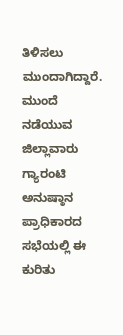ತಿಳಿಸಲು ಮುಂದಾಗಿದ್ದಾರೆ. ಮುಂದೆ ನಡೆಯುವ ಜಿಲ್ಲಾವಾರು ಗ್ಯಾರಂಟಿ ಅನುಷ್ಠಾನ ಪ್ರಾಧಿಕಾರದ ಸಭೆಯಲ್ಲಿ ಈ ಕುರಿತು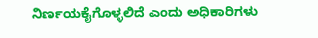ನಿರ್ಣಯಕೈಗೊಳ್ಳಲಿದೆ ಎಂದು ಅಧಿಕಾರಿಗಳು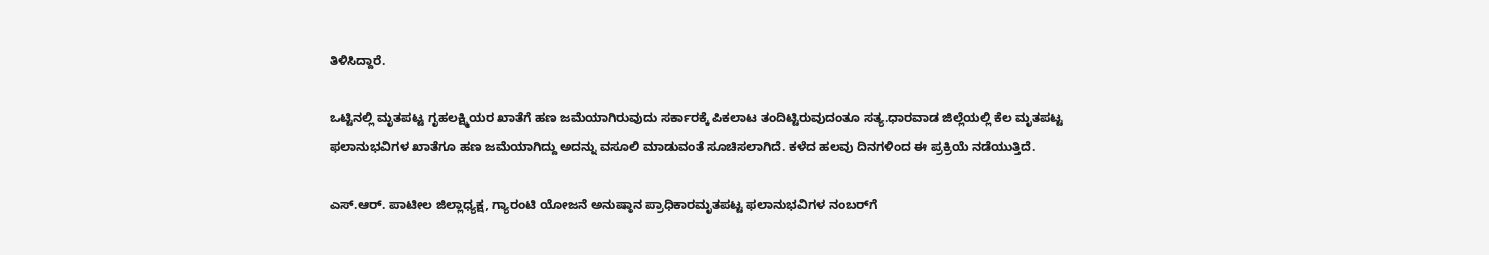ತಿಳಿಸಿದ್ದಾರೆ.

ಒಟ್ಟಿನಲ್ಲಿ ಮೃತಪಟ್ಟ ಗೃಹಲಕ್ಷ್ಮಿಯರ ಖಾತೆಗೆ ಹಣ ಜಮೆಯಾಗಿರುವುದು ಸರ್ಕಾರಕ್ಕೆ ಪಿಕಲಾಟ ತಂದಿಟ್ಟಿರುವುದಂತೂ ಸತ್ಯ.ಧಾರವಾಡ ಜಿಲ್ಲೆಯಲ್ಲಿ ಕೆಲ ಮೃತಪಟ್ಟ ಫಲಾನುಭವಿಗಳ ಖಾತೆಗೂ ಹಣ ಜಮೆಯಾಗಿದ್ದು ಅದನ್ನು ವಸೂಲಿ ಮಾಡುವಂತೆ ಸೂಚಿಸಲಾಗಿದೆ. ಕಳೆದ ಹಲವು ದಿನಗಳಿಂದ ಈ ಪ್ರಕ್ರಿಯೆ ನಡೆಯುತ್ತಿದೆ.

ಎಸ್‌.ಆರ್‌. ಪಾಟೀಲ ಜಿಲ್ಲಾಧ್ಯಕ್ಷ, ಗ್ಯಾರಂಟಿ ಯೋಜನೆ ಅನುಷ್ಠಾನ ಪ್ರಾಧಿಕಾರಮೃತಪಟ್ಟ ಫಲಾನುಭವಿಗಳ ನಂಬರ್‌ಗೆ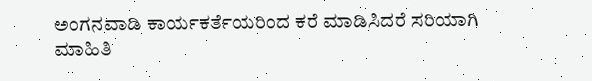ಅಂಗನವಾಡಿ ಕಾರ್ಯಕರ್ತೆಯರಿಂದ ಕರೆ ಮಾಡಿಸಿದರೆ ಸರಿಯಾಗಿ ಮಾಹಿತಿ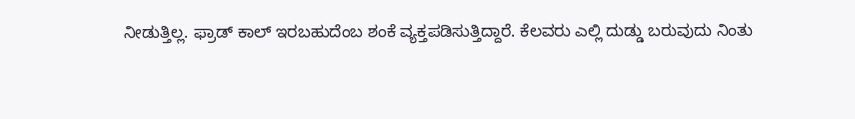ನೀಡುತ್ತಿಲ್ಲ. ಫ್ರಾಡ್‌ ಕಾಲ್‌ ಇರಬಹುದೆಂಬ ಶಂಕೆ ವ್ಯಕ್ತಪಡಿಸುತ್ತಿದ್ದಾರೆ. ಕೆಲವರು ಎಲ್ಲಿ ದುಡ್ಡು ಬರುವುದು ನಿಂತು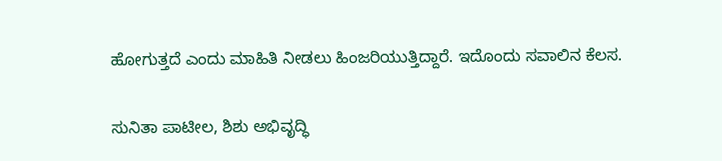ಹೋಗುತ್ತದೆ ಎಂದು ಮಾಹಿತಿ ನೀಡಲು ಹಿಂಜರಿಯುತ್ತಿದ್ದಾರೆ. ಇದೊಂದು ಸವಾಲಿನ ಕೆಲಸ.

ಸುನಿತಾ ಪಾಟೀಲ, ಶಿಶು ಅಭಿವೃದ್ಧಿ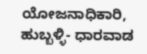ಯೋಜನಾಧಿಕಾರಿ, ಹುಬ್ಬಳ್ಳಿ- ಧಾರವಾಡ